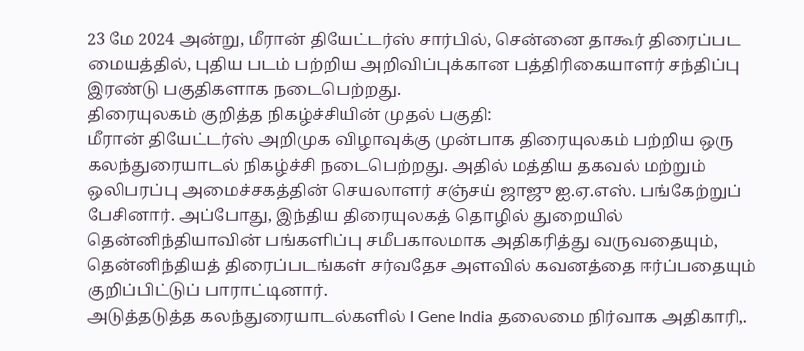23 மே 2024 அன்று, மீரான் தியேட்டர்ஸ் சார்பில், சென்னை தாகூர் திரைப்பட மையத்தில், புதிய படம் பற்றிய அறிவிப்புக்கான பத்திரிகையாளர் சந்திப்பு இரண்டு பகுதிகளாக நடைபெற்றது.
திரையுலகம் குறித்த நிகழ்ச்சியின் முதல் பகுதி:
மீரான் தியேட்டர்ஸ் அறிமுக விழாவுக்கு முன்பாக திரையுலகம் பற்றிய ஒரு கலந்துரையாடல் நிகழ்ச்சி நடைபெற்றது. அதில் மத்திய தகவல் மற்றும் ஒலிபரப்பு அமைச்சகத்தின் செயலாளர் சஞ்சய் ஜாஜு ஐ.ஏ.எஸ். பங்கேற்றுப் பேசினார். அப்போது, இந்திய திரையுலகத் தொழில் துறையில் தென்னிந்தியாவின் பங்களிப்பு சமீபகாலமாக அதிகரித்து வருவதையும், தென்னிந்தியத் திரைப்படங்கள் சர்வதேச அளவில் கவனத்தை ஈர்ப்பதையும் குறிப்பிட்டுப் பாராட்டினார்.
அடுத்தடுத்த கலந்துரையாடல்களில் I Gene India தலைமை நிர்வாக அதிகாரி,.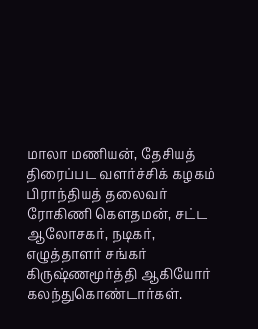மாலா மணியன், தேசியத் திரைப்பட வளர்ச்சிக் கழகம் பிராந்தியத் தலைவர் ரோகிணி கௌதமன், சட்ட ஆலோசகர், நடிகர், எழுத்தாளர் சங்கர் கிருஷ்ணமூர்த்தி ஆகியோர் கலந்துகொண்டார்கள்.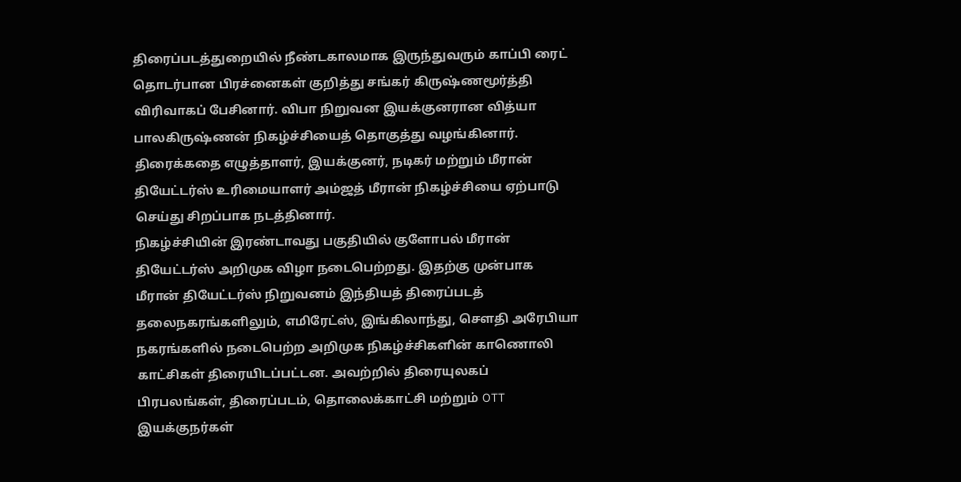திரைப்படத்துறையில் நீண்டகாலமாக இருந்துவரும் காப்பி ரைட் தொடர்பான பிரச்னைகள் குறித்து சங்கர் கிருஷ்ணமூர்த்தி விரிவாகப் பேசினார். விபா நிறுவன இயக்குனரான வித்யா பாலகிருஷ்ணன் நிகழ்ச்சியைத் தொகுத்து வழங்கினார்.
திரைக்கதை எழுத்தாளர், இயக்குனர், நடிகர் மற்றும் மீரான் தியேட்டர்ஸ் உரிமையாளர் அம்ஜத் மீரான் நிகழ்ச்சியை ஏற்பாடு செய்து சிறப்பாக நடத்தினார்.
நிகழ்ச்சியின் இரண்டாவது பகுதியில் குளோபல் மீரான் தியேட்டர்ஸ் அறிமுக விழா நடைபெற்றது. இதற்கு முன்பாக மீரான் தியேட்டர்ஸ் நிறுவனம் இந்தியத் திரைப்படத் தலைநகரங்களிலும், எமிரேட்ஸ், இங்கிலாந்து, சௌதி அரேபியா நகரங்களில் நடைபெற்ற அறிமுக நிகழ்ச்சிகளின் காணொலி காட்சிகள் திரையிடப்பட்டன. அவற்றில் திரையுலகப் பிரபலங்கள், திரைப்படம், தொலைக்காட்சி மற்றும் OTT இயக்குநர்கள்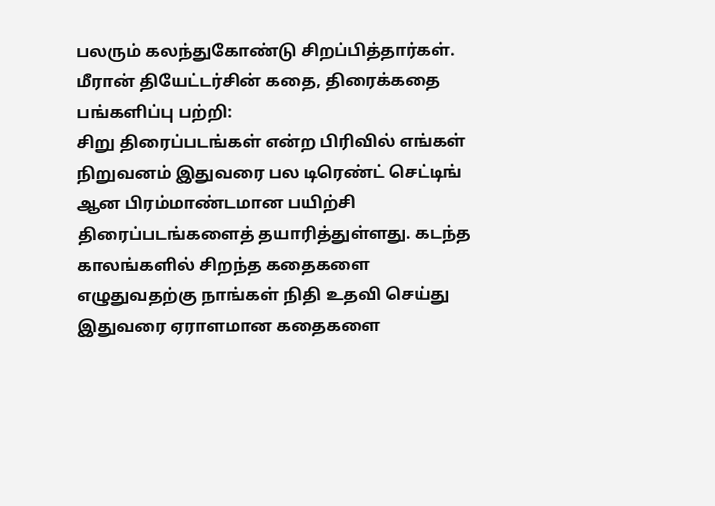பலரும் கலந்துகோண்டு சிறப்பித்தார்கள்.
மீரான் தியேட்டர்சின் கதை, திரைக்கதை பங்களிப்பு பற்றி:
சிறு திரைப்படங்கள் என்ற பிரிவில் எங்கள் நிறுவனம் இதுவரை பல டிரெண்ட் செட்டிங் ஆன பிரம்மாண்டமான பயிற்சி திரைப்படங்களைத் தயாரித்துள்ளது. கடந்த காலங்களில் சிறந்த கதைகளை எழுதுவதற்கு நாங்கள் நிதி உதவி செய்து இதுவரை ஏராளமான கதைகளை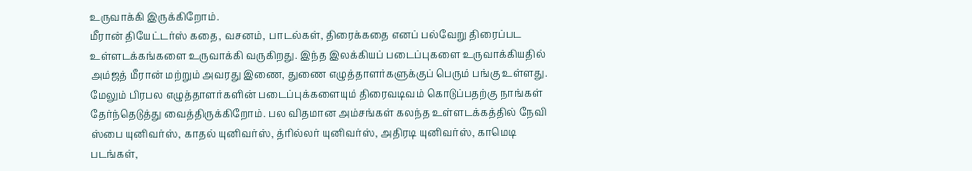உருவாக்கி இருக்கிறோம்.
மீரான் தியேட்டர்ஸ் கதை, வசனம், பாடல்கள், திரைக்கதை எனப் பல்வேறு திரைப்பட உள்ளடக்கங்களை உருவாக்கி வருகிறது. இந்த இலக்கியப் படைப்புகளை உருவாக்கியதில் அம்ஜத் மீரான் மற்றும் அவரது இணை, துணை எழுத்தாளர்களுக்குப் பெரும் பங்கு உள்ளது. மேலும் பிரபல எழுத்தாளர்களின் படைப்புக்களையும் திரைவடிவம் கொடுப்பதற்கு நாங்கள் தேர்ந்தெடுத்து வைத்திருக்கிறோம். பல விதமான அம்சங்கள் கலந்த உள்ளடக்கத்தில் நேவி ஸ்பை யுனிவர்ஸ், காதல் யுனிவர்ஸ், த்ரில்லர் யுனிவர்ஸ், அதிரடி யுனிவர்ஸ், காமெடி படங்கள்,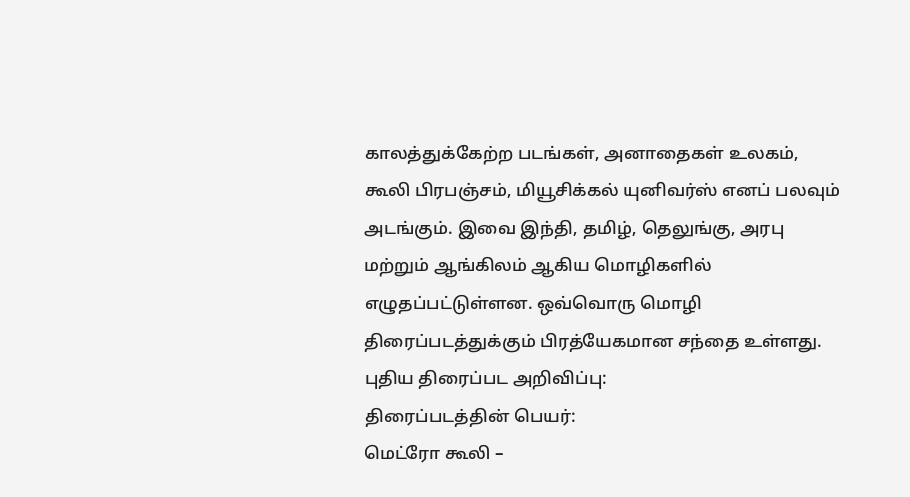காலத்துக்கேற்ற படங்கள், அனாதைகள் உலகம், கூலி பிரபஞ்சம், மியூசிக்கல் யுனிவர்ஸ் எனப் பலவும் அடங்கும். இவை இந்தி, தமிழ், தெலுங்கு, அரபு மற்றும் ஆங்கிலம் ஆகிய மொழிகளில் எழுதப்பட்டுள்ளன. ஒவ்வொரு மொழி திரைப்படத்துக்கும் பிரத்யேகமான சந்தை உள்ளது.
புதிய திரைப்பட அறிவிப்பு:
திரைப்படத்தின் பெயர்:
மெட்ரோ கூலி –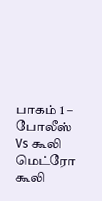பாகம் 1 – போலீஸ் Vs கூலி
மெட்ரோ கூலி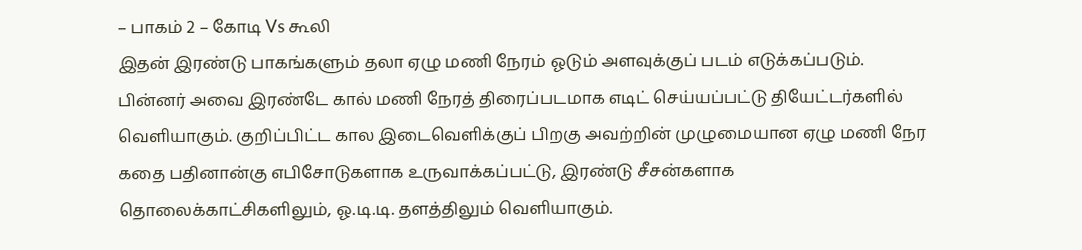– பாகம் 2 – கோடி Vs கூலி
இதன் இரண்டு பாகங்களும் தலா ஏழு மணி நேரம் ஓடும் அளவுக்குப் படம் எடுக்கப்படும். பின்னர் அவை இரண்டே கால் மணி நேரத் திரைப்படமாக எடிட் செய்யப்பட்டு தியேட்டர்களில் வெளியாகும். குறிப்பிட்ட கால இடைவெளிக்குப் பிறகு அவற்றின் முழுமையான ஏழு மணி நேர கதை பதினான்கு எபிசோடுகளாக உருவாக்கப்பட்டு, இரண்டு சீசன்களாக தொலைக்காட்சிகளிலும், ஓ.டி.டி. தளத்திலும் வெளியாகும்.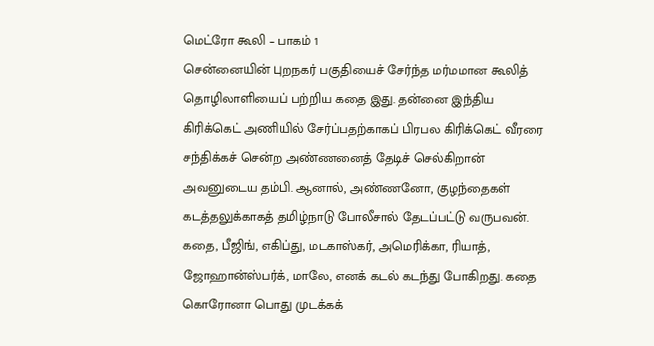மெட்ரோ கூலி – பாகம் 1
சென்னையின் புறநகர் பகுதியைச் சேர்ந்த மர்மமான கூலித் தொழிலாளியைப் பற்றிய கதை இது. தன்னை இந்திய கிரிக்கெட் அணியில் சேர்ப்பதற்காகப் பிரபல கிரிக்கெட் வீரரை சந்திக்கச் சென்ற அண்ணனைத் தேடிச் செல்கிறான் அவனுடைய தம்பி. ஆனால், அண்ணனோ, குழந்தைகள் கடத்தலுக்காகத் தமிழ்நாடு போலீசால் தேடப்பட்டு வருபவன். கதை, பீஜிங், எகிப்து, மடகாஸ்கர், அமெரிக்கா, ரியாத், ஜோஹான்ஸ்பர்க், மாலே, எனக் கடல் கடந்து போகிறது. கதை கொரோனா பொது முடக்கக்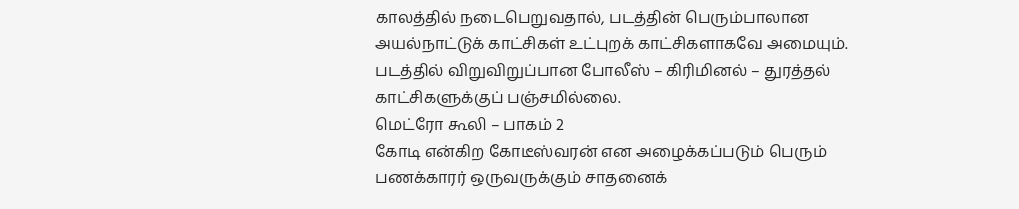காலத்தில் நடைபெறுவதால், படத்தின் பெரும்பாலான அயல்நாட்டுக் காட்சிகள் உட்புறக் காட்சிகளாகவே அமையும். படத்தில் விறுவிறுப்பான போலீஸ் – கிரிமினல் – துரத்தல் காட்சிகளுக்குப் பஞ்சமில்லை.
மெட்ரோ கூலி – பாகம் 2
கோடி என்கிற கோடீஸ்வரன் என அழைக்கப்படும் பெரும் பணக்காரர் ஒருவருக்கும் சாதனைக்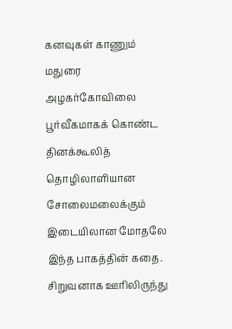கனவுகள் காணும் மதுரை அழகர்கோவிலை பூர்வீகமாகக் கொண்ட தினக்கூலித் தொழிலாளியான சோலைமலைக்கும் இடையிலான மோதலே இந்த பாகத்தின் கதை. சிறுவனாக ஊரிலிருந்து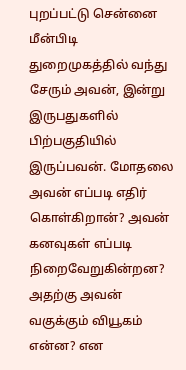புறப்பட்டு சென்னை மீன்பிடி துறைமுகத்தில் வந்து சேரும் அவன், இன்று இருபதுகளில் பிற்பகுதியில் இருப்பவன். மோதலை அவன் எப்படி எதிர் கொள்கிறான்? அவன் கனவுகள் எப்படி நிறைவேறுகின்றன? அதற்கு அவன் வகுக்கும் வியூகம் என்ன? என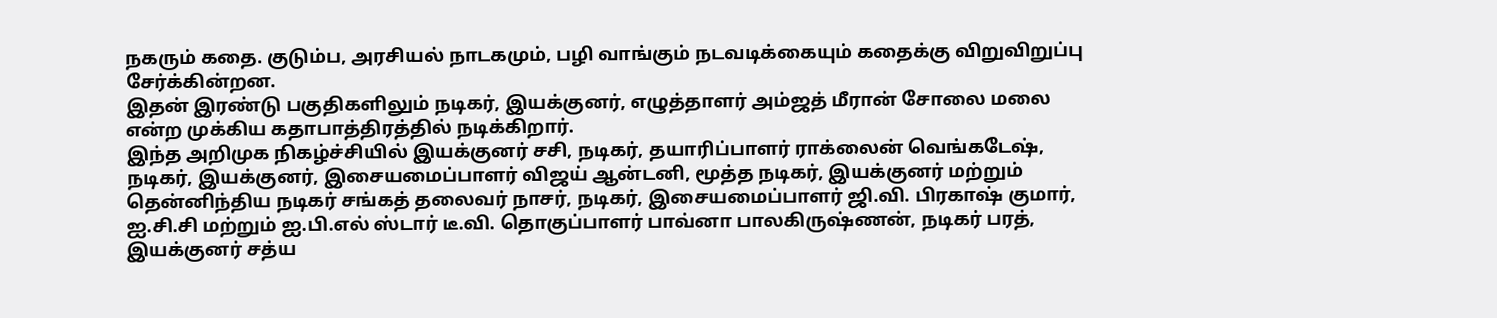நகரும் கதை. குடும்ப, அரசியல் நாடகமும், பழி வாங்கும் நடவடிக்கையும் கதைக்கு விறுவிறுப்பு சேர்க்கின்றன.
இதன் இரண்டு பகுதிகளிலும் நடிகர், இயக்குனர், எழுத்தாளர் அம்ஜத் மீரான் சோலை மலை என்ற முக்கிய கதாபாத்திரத்தில் நடிக்கிறார்.
இந்த அறிமுக நிகழ்ச்சியில் இயக்குனர் சசி, நடிகர், தயாரிப்பாளர் ராக்லைன் வெங்கடேஷ், நடிகர், இயக்குனர், இசையமைப்பாளர் விஜய் ஆன்டனி, மூத்த நடிகர், இயக்குனர் மற்றும் தென்னிந்திய நடிகர் சங்கத் தலைவர் நாசர், நடிகர், இசையமைப்பாளர் ஜி.வி. பிரகாஷ் குமார், ஐ.சி.சி மற்றும் ஐ.பி.எல் ஸ்டார் டீ.வி. தொகுப்பாளர் பாவ்னா பாலகிருஷ்ணன், நடிகர் பரத், இயக்குனர் சத்ய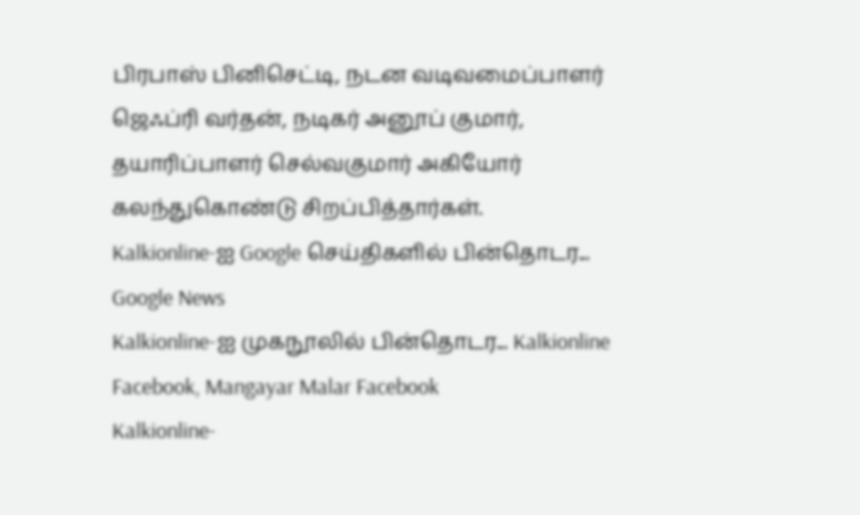பிரபாஸ் பினிசெட்டி, நடன வடிவமைப்பாளர் ஜெஃப்ரி வர்தன், நடிகர் அனூப் குமார், தயாரிப்பாளர் செல்வகுமார் அகியோர் கலந்துகொண்டு சிறப்பித்தார்கள்.
Kalkionline-ஐ Google செய்திகளில் பின்தொடர... Google News
Kalkionline-ஐ முகநூலில் பின்தொடர... Kalkionline Facebook, Mangayar Malar Facebook
Kalkionline-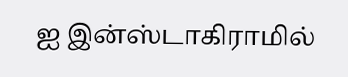ஐ இன்ஸ்டாகிராமில்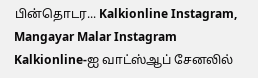பின்தொடர... Kalkionline Instagram, Mangayar Malar Instagram
Kalkionline-ஐ வாட்ஸ்ஆப் சேனலில்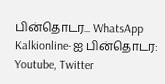பின்தொடர... WhatsApp
Kalkionline-ஐ பின்தொடர: Youtube, Twitter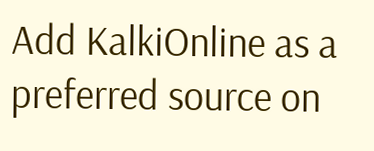Add KalkiOnline as a preferred source on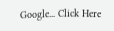Google... Click Here